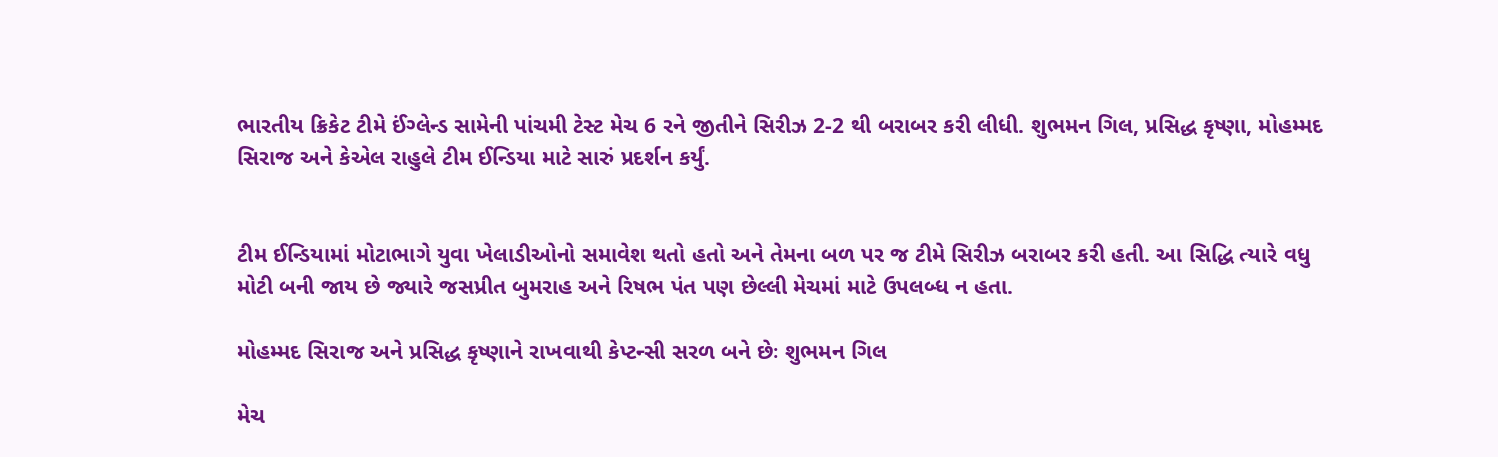ભારતીય ક્રિકેટ ટીમે ઈંગ્લેન્ડ સામેની પાંચમી ટેસ્ટ મેચ 6 રને જીતીને સિરીઝ 2-2 થી બરાબર કરી લીધી. શુભમન ગિલ, પ્રસિદ્ધ કૃષ્ણા, મોહમ્મદ સિરાજ અને કેએલ રાહુલે ટીમ ઈન્ડિયા માટે સારું પ્રદર્શન કર્યું.


ટીમ ઈન્ડિયામાં મોટાભાગે યુવા ખેલાડીઓનો સમાવેશ થતો હતો અને તેમના બળ પર જ ટીમે સિરીઝ બરાબર કરી હતી. આ સિદ્ધિ ત્યારે વધુ મોટી બની જાય છે જ્યારે જસપ્રીત બુમરાહ અને રિષભ પંત પણ છેલ્લી મેચમાં માટે ઉપલબ્ધ ન હતા.

મોહમ્મદ સિરાજ અને પ્રસિદ્ધ કૃષ્ણાને રાખવાથી કેપ્ટન્સી સરળ બને છેઃ શુભમન ગિલ

મેચ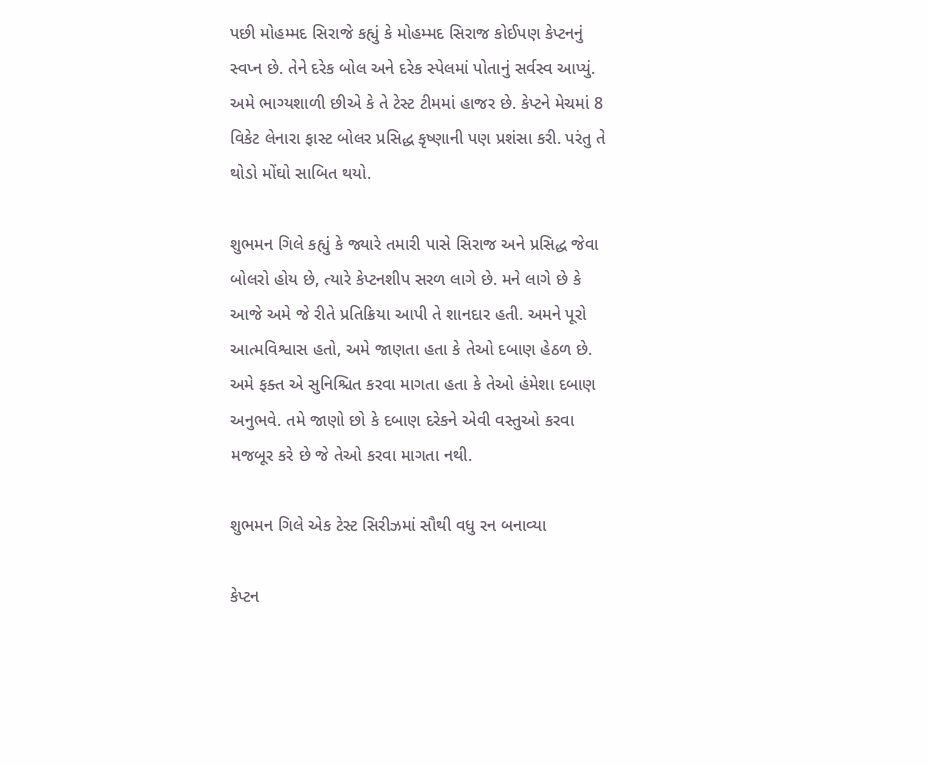પછી મોહમ્મદ સિરાજે કહ્યું કે મોહમ્મદ સિરાજ કોઈપણ કેપ્ટનનું સ્વપ્ન છે. તેને દરેક બોલ અને દરેક સ્પેલમાં પોતાનું સર્વસ્વ આપ્યું. અમે ભાગ્યશાળી છીએ કે તે ટેસ્ટ ટીમમાં હાજર છે. કેપ્ટને મેચમાં 8 વિકેટ લેનારા ફાસ્ટ બોલર પ્રસિદ્ધ કૃષ્ણાની પણ પ્રશંસા કરી. પરંતુ તે થોડો મોંઘો સાબિત થયો.

શુભમન ગિલે કહ્યું કે જ્યારે તમારી પાસે સિરાજ અને પ્રસિદ્ધ જેવા બોલરો હોય છે, ત્યારે કેપ્ટનશીપ સરળ લાગે છે. મને લાગે છે કે આજે અમે જે રીતે પ્રતિક્રિયા આપી તે શાનદાર હતી. અમને પૂરો આત્મવિશ્વાસ હતો, અમે જાણતા હતા કે તેઓ દબાણ હેઠળ છે. અમે ફક્ત એ સુનિશ્ચિત કરવા માગતા હતા કે તેઓ હંમેશા દબાણ અનુભવે. તમે જાણો છો કે દબાણ દરેકને એવી વસ્તુઓ કરવા મજબૂર કરે છે જે તેઓ કરવા માગતા નથી.

શુભમન ગિલે એક ટેસ્ટ સિરીઝમાં સૌથી વધુ રન બનાવ્યા

કેપ્ટન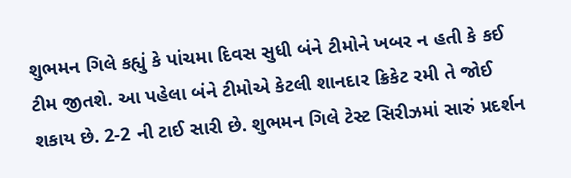શુભમન ગિલે કહ્યું કે પાંચમા દિવસ સુધી બંને ટીમોને ખબર ન હતી કે કઈ ટીમ જીતશે. આ પહેલા બંને ટીમોએ કેટલી શાનદાર ક્રિકેટ રમી તે જોઈ શકાય છે. 2-2 ની ટાઈ સારી છે. શુભમન ગિલે ટેસ્ટ સિરીઝમાં સારું પ્રદર્શન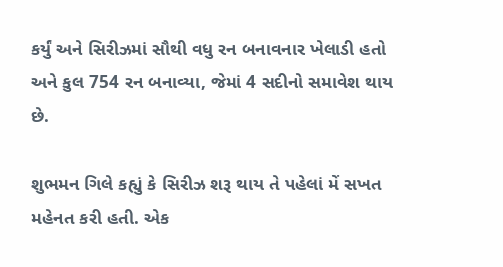કર્યું અને સિરીઝમાં સૌથી વધુ રન બનાવનાર ખેલાડી હતો અને કુલ 754 રન બનાવ્યા, જેમાં 4 સદીનો સમાવેશ થાય છે.

શુભમન ગિલે કહ્યું કે સિરીઝ શરૂ થાય તે પહેલાં મેં સખત મહેનત કરી હતી. એક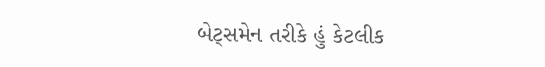બેટ્સમેન તરીકે હું કેટલીક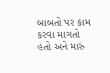બાબતો પર કામ કરવા માગતો હતો અને મારું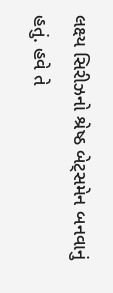લક્ષ્ય સિરીઝનો શ્રેષ્ઠ બેટ્સમેન બનવાનું હતું. હવે તે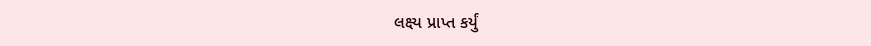લક્ષ્ય પ્રાપ્ત કર્યું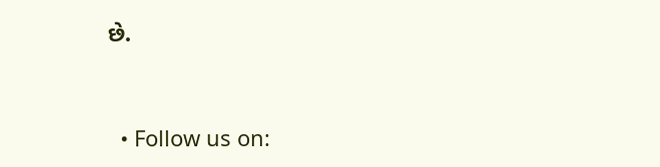છે.


  • Follow us on: